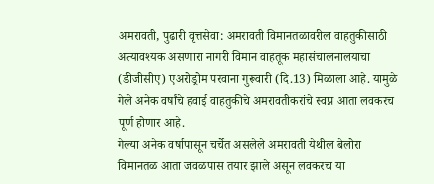अमरावती, पुढारी वृत्तसेवा: अमरावती विमानतळावरील वाहतुकीसाठी अत्यावश्यक असणारा नागरी विमान वाहतूक महासंचालनालयाचा (डीजीसीए) एअरोड्रोम परवाना गुरूवारी (दि.13) मिळाला आहे. यामुळे गेले अनेक वर्षांचे हवाई वाहतुकीचे अमरावतीकरांचे स्वप्न आता लवकरच पूर्ण होणार आहे.
गेल्या अनेक वर्षापासून चर्चेत असलेले अमरावती येथील बेलोरा विमानतळ आता जवळपास तयार झाले असून लवकरच या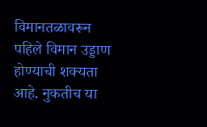विमानतळावरून पहिले विमान उड्डाण होण्याची शक्यता आहे. नुकतीच या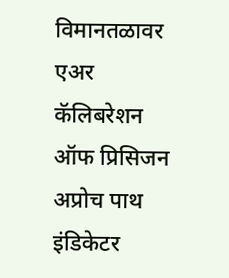विमानतळावर एअर कॅलिबरेशन ऑफ प्रिसिजन अप्रोच पाथ इंडिकेटर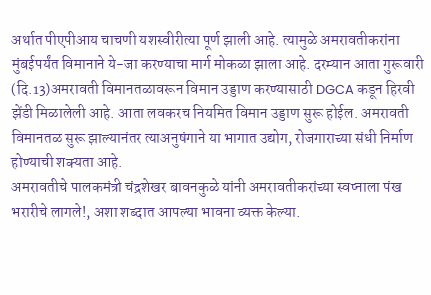अर्थात पीएपीआय चाचणी यशस्वीरीत्या पूर्ण झाली आहे. त्यामुळे अमरावतीकरांना मुंबईपर्यंत विमानाने ये-जा करण्याचा मार्ग मोकळा झाला आहे. दरम्यान आता गुरूवारी (दि.13)अमरावती विमानतळावरून विमान उड्डाण करण्यासाठी DGCA कडून हिरवी झेंडी मिळालेली आहे. आता लवकरच नियमित विमान उड्डाण सुरू होईल. अमरावती विमानतळ सुरू झाल्यानंतर त्याअनुषंगाने या भागात उद्योग, रोजगाराच्या संधी निर्माण होण्याची शक्यता आहे.
अमरावतीचे पालकमंत्री चंद्रशेखर बावनकुळे यांनी अमरावतीकरांच्या स्वप्नाला पंख भरारीचे लागले!, अशा शब्दात आपल्या भावना व्यक्त केल्या.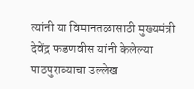त्यांनी या विमानतळासाठी मुख्यमंत्री देवेंद्र फडणवीस यांनी केलेल्या पाठपुराव्याचा उल्लेख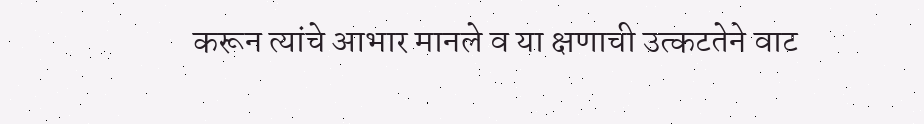करून त्यांचे आभार मानले व या क्षणाची उत्कटतेने वाट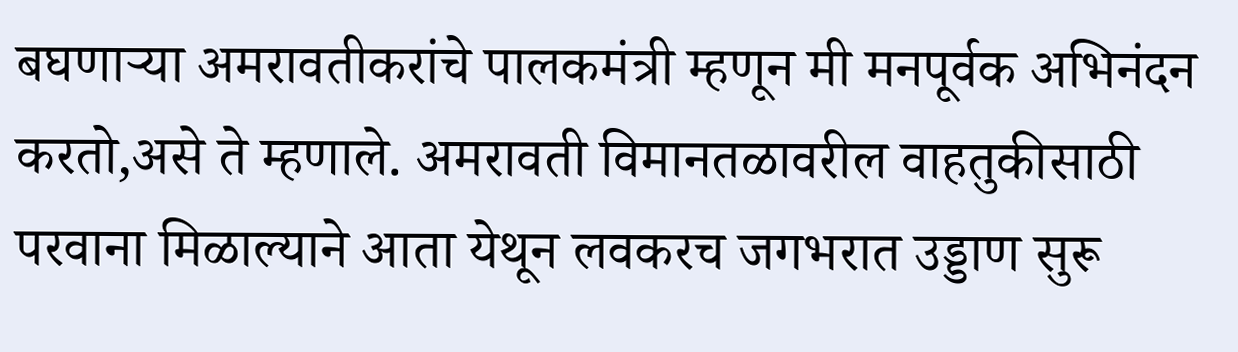बघणाऱ्या अमरावतीकरांचे पालकमंत्री म्हणून मी मनपूर्वक अभिनंदन करतो,असे ते म्हणाले. अमरावती विमानतळावरील वाहतुकीसाठी परवाना मिळाल्याने आता येथून लवकरच जगभरात उड्डाण सुरू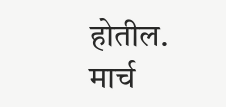होतील. मार्च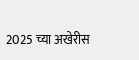2025 च्या अखेरीस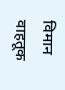विमान वाहतूक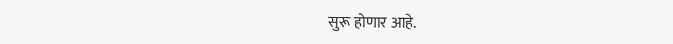सुरू होणार आहे.